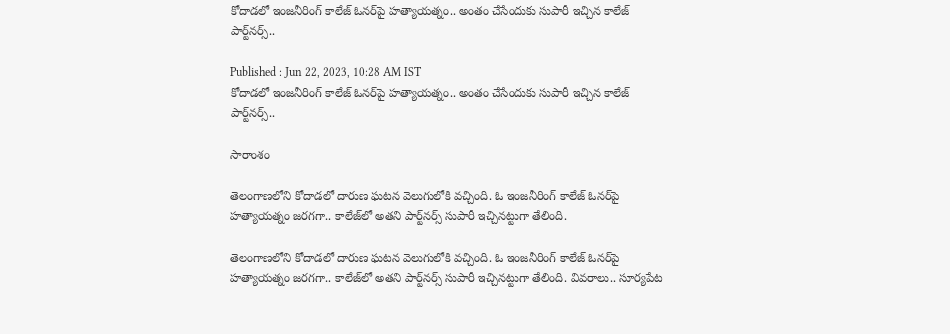కోదాడలో ఇంజనీరింగ్ కాలేజ్‌ ఓనర్‌పై హత్యాయత్నం.. అంతం చేసేందుకు సుపారీ ఇచ్చిన కాలేజ్ పార్ట్‌నర్స్‌..

Published : Jun 22, 2023, 10:28 AM IST
కోదాడలో ఇంజనీరింగ్ కాలేజ్‌ ఓనర్‌పై హత్యాయత్నం.. అంతం చేసేందుకు సుపారీ ఇచ్చిన కాలేజ్ పార్ట్‌నర్స్‌..

సారాంశం

తెలంగాణలోని కోదాడలో దారుణ ఘటన వెలుగులోకి వచ్చింది. ఓ ఇంజనీరింగ్ కాలేజ్‌ ఓనర్‌పై హత్యాయత్నం జరగగా.. కాలేజ్‌లో అతని పార్ట్‌నర్స్‌ సుపారీ ఇచ్చినట్టుగా తేలింది.

తెలంగాణలోని కోదాడలో దారుణ ఘటన వెలుగులోకి వచ్చింది. ఓ ఇంజనీరింగ్ కాలేజ్‌ ఓనర్‌పై హత్యాయత్నం జరగగా.. కాలేజ్‌లో అతని పార్ట్‌నర్స్‌ సుపారీ ఇచ్చినట్టుగా తేలింది. వివరాలు.. సూర్యపేట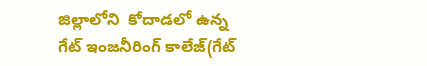జిల్లాలోని  కోదాడలో ఉన్న గేట్ ఇంజనీరింగ్ కాలేజ్(గేట్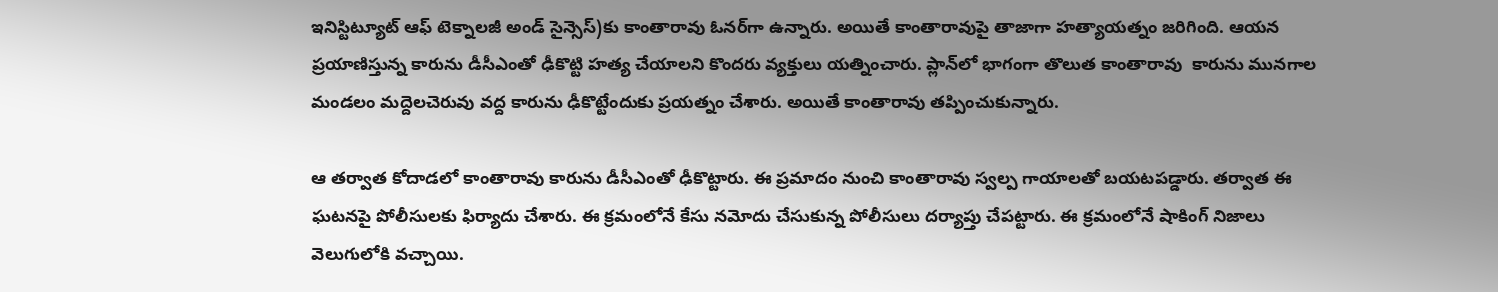ఇనిస్టిట్యూట్‌ ఆఫ్ టెక్నాలజీ అండ్ సైన్సెస్)కు కాంతారావు ఓనర్‌గా ఉన్నారు. అయితే కాంతారావుపై తాజాగా హత్యాయత్నం జరిగింది. ఆయన ప్రయాణిస్తున్న కారును డీసీఎంతో ఢీకొట్టి హత్య చేయాలని కొందరు వ్యక్తులు యత్నించారు. ప్లాన్‌లో భాగంగా తొలుత కాంతారావు  కారును మునగాల మండలం మద్దెలచెరువు వద్ద కారును ఢీకొట్టేందుకు ప్రయత్నం చేశారు. అయితే కాంతారావు తప్పించుకున్నారు.

ఆ తర్వాత కోదాడలో కాంతారావు కారును డీసీఎంతో ఢీకొట్టారు. ఈ ప్రమాదం నుంచి కాంతారావు స్వల్ప గాయాలతో బయటపడ్డారు. తర్వాత ఈ ఘటనపై పోలీసులకు ఫిర్యాదు చేశారు. ఈ క్రమంలోనే కేసు నమోదు చేసుకున్న పోలీసులు దర్యాప్తు చేపట్టారు. ఈ క్రమంలోనే షాకింగ్ ‌నిజాలు వెలుగులోకి వచ్చాయి.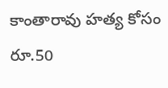కాంతారావు హత్య కోసం రూ.50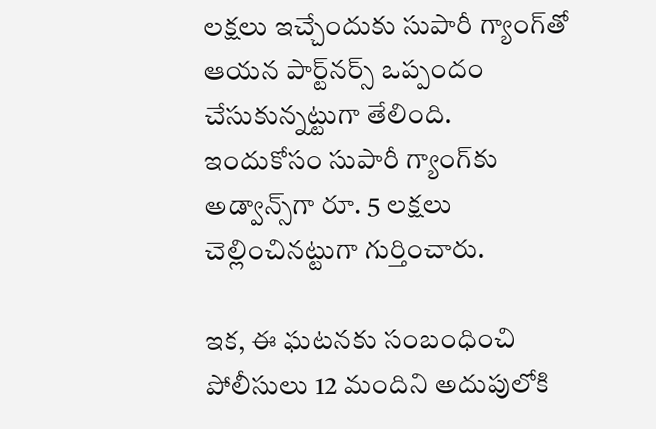లక్షలు ఇచ్చేందుకు సుపారీ గ్యాంగ్‌తో ఆయన పార్ట్‌నర్స్‌ ఒప్పందం చేసుకున్నట్టుగా తేలింది. ఇందుకోసం సుపారీ గ్యాంగ్‌కు అడ్వాన్స్‌గా రూ. 5 లక్షలు చెల్లించినట్టుగా గుర్తించారు.

ఇక, ఈ ఘటనకు సంబంధించి పోలీసులు 12 మందిని అదుపులోకి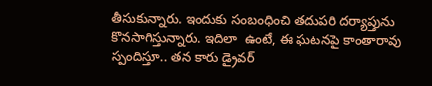తీసుకున్నారు. ఇందుకు సంబంధించి తదుపరి దర్యాప్తును కొనసాగిస్తున్నారు. ఇదిలా  ఉంటే, ఈ ఘటనపై కాంతారావు స్పందిస్తూ.. తన కారు డ్రైవర్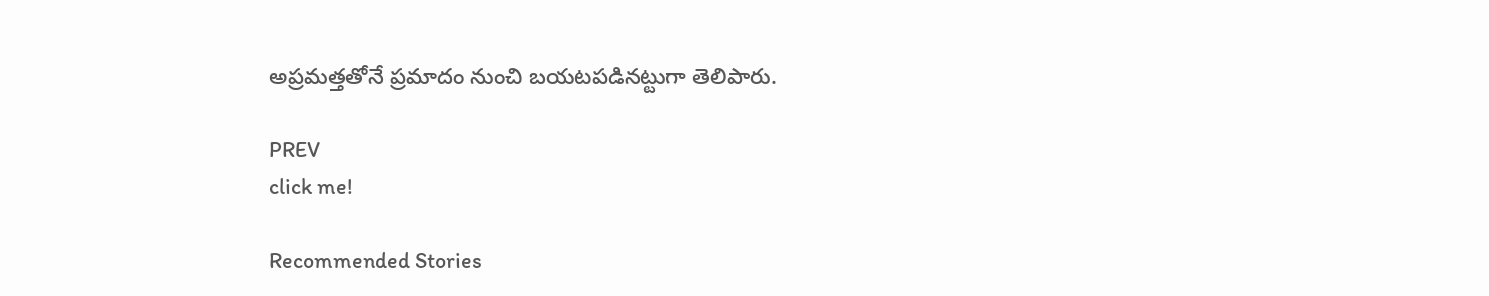అప్రమత్తతోనే ప్రమాదం నుంచి బయటపడినట్టుగా తెలిపారు.

PREV
click me!

Recommended Stories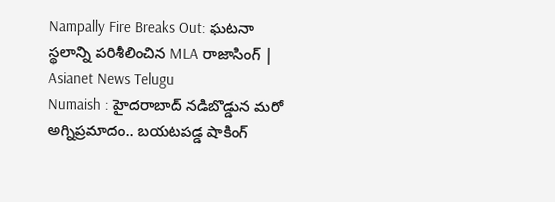Nampally Fire Breaks Out: ఘటనా స్థలాన్ని పరిశీలించిన MLA రాజాసింగ్ | Asianet News Telugu
Numaish : హైదరాబాద్ నడిబొడ్డున మరో అగ్నిప్రమాదం.. బయటపడ్డ షాకింగ్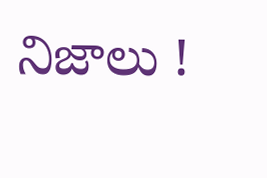నిజాలు !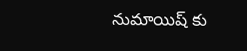నుమాయిష్ కు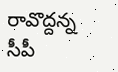రావొద్దన్న సీపీ